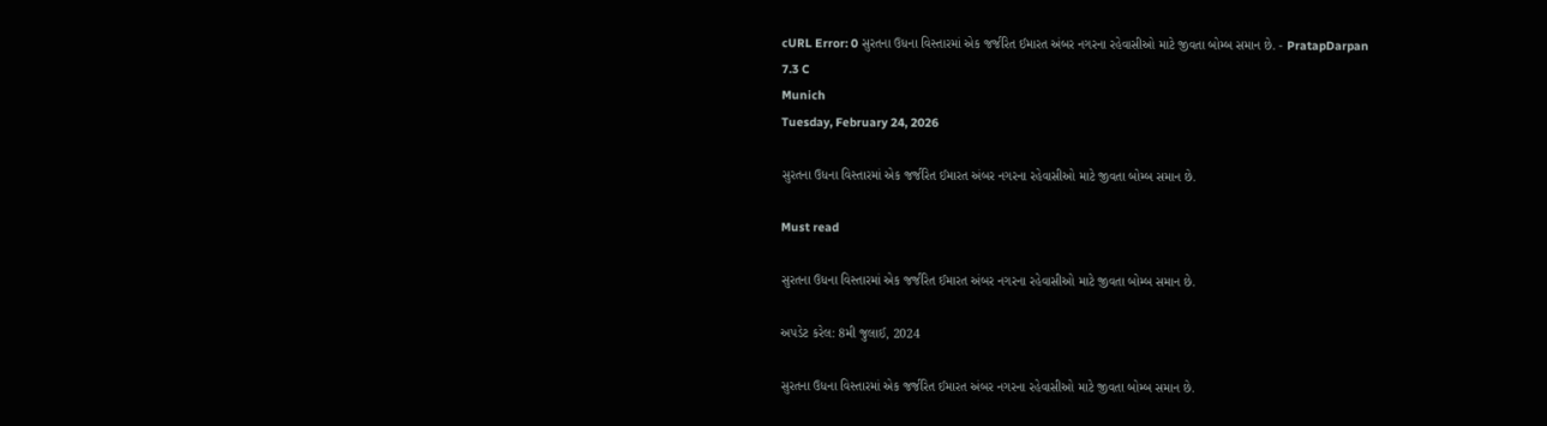cURL Error: 0 સુરતના ઉધના વિસ્તારમાં એક જર્જરિત ઈમારત અંબર નગરના રહેવાસીઓ માટે જીવતા બોમ્બ સમાન છે. - PratapDarpan
7.3 C
Munich
Tuesday, February 24, 2026

સુરતના ઉધના વિસ્તારમાં એક જર્જરિત ઈમારત અંબર નગરના રહેવાસીઓ માટે જીવતા બોમ્બ સમાન છે.

Must read

સુરતના ઉધના વિસ્તારમાં એક જર્જરિત ઈમારત અંબર નગરના રહેવાસીઓ માટે જીવતા બોમ્બ સમાન છે.

અપડેટ કરેલ: 8મી જુલાઈ, 2024

સુરતના ઉધના વિસ્તારમાં એક જર્જરિત ઈમારત અંબર નગરના રહેવાસીઓ માટે જીવતા બોમ્બ સમાન છે.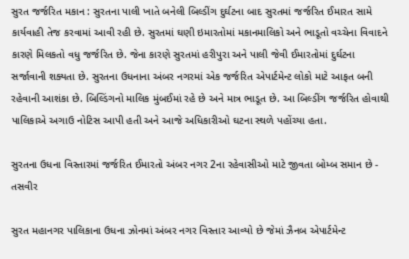સુરત જર્જરિત મકાન : સુરતના પાલી ખાતે બનેલી બિલ્ડીંગ દુર્ઘટના બાદ સુરતમાં જર્જરિત ઈમારત સામે કાર્યવાહી તેજ કરવામાં આવી રહી છે. સુરતમાં ઘણી ઇમારતોમાં મકાનમાલિકો અને ભાડૂતો વચ્ચેના વિવાદને કારણે મિલકતો વધુ જર્જરિત છે. જેના કારણે સુરતમાં હરીપુરા અને પાલી જેવી ઈમારતોમાં દુર્ઘટના સર્જાવાની શક્યતા છે. સુરતના ઉધનાના અંબર નગરમાં એક જર્જરિત એપાર્ટમેન્ટ લોકો માટે આફત બની રહેવાની આશંકા છે. બિલ્ડિંગનો માલિક મુંબઈમાં રહે છે અને માત્ર ભાડૂત છે. આ બિલ્ડીંગ જર્જરિત હોવાથી પાલિકાએ અગાઉ નોટિસ આપી હતી અને આજે અધિકારીઓ ઘટના સ્થળે પહોંચ્યા હતા.

સુરતના ઉધના વિસ્તારમાં જર્જરિત ઈમારતો અંબર નગર 2ના રહેવાસીઓ માટે જીવતા બોમ્બ સમાન છે - તસવીર

સુરત મહાનગર પાલિકાના ઉધના ઝોનમાં અંબર નગર વિસ્તાર આવ્યો છે જેમાં ઝૈનબ એપાર્ટમેન્ટ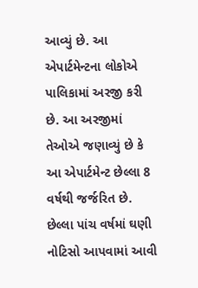આવ્યું છે. આ એપાર્ટમેન્ટના લોકોએ પાલિકામાં અરજી કરી છે. આ અરજીમાં તેઓએ જણાવ્યું છે કે આ એપાર્ટમેન્ટ છેલ્લા 8 વર્ષથી જર્જરિત છે. છેલ્લા પાંચ વર્ષમાં ઘણી નોટિસો આપવામાં આવી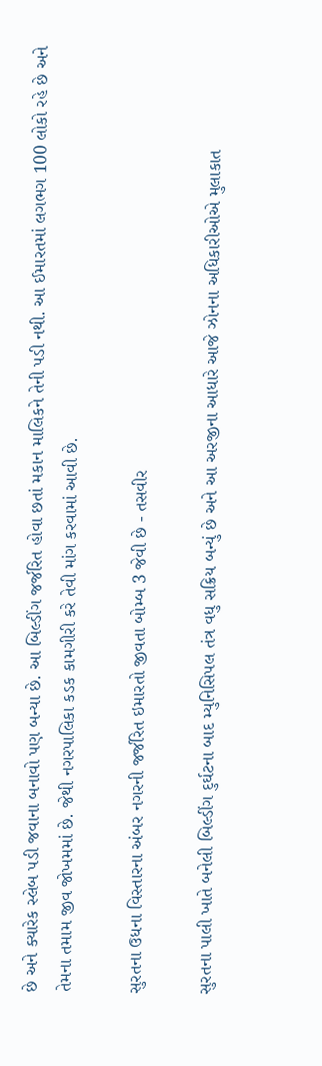છે અને ક્યારેક સ્લેબ પડી જવાના બનાવો પણ બન્યા છે. આ બિલ્ડીંગ જર્જરિત હોવા છતાં મકાન માલિકને તેની પડી નથી. આ ઈમારતમાં લગભગ 100 લોકો રહે છે અને તેમના તમામ જીવ જોખમમાં છે. જેથી નગરપાલિકા કડક કામગીરી કરે તેવી માંગ કરવામાં આવી છે.

સુરતના ઉધના વિસ્તારના અંબર નગરની જર્જરિત ઇમારતો જીવતા બોમ્બ 3 જેવી છે - તસવીર

સુરતના પાલી ખાતે બનેલી બિલ્ડીંગ દુર્ઘટના બાદ મ્યુનિસિપલ તંત્ર વધુ સક્રિય બન્યું છે અને આ અરજીના આધારે આજે ઝોનના અધિકારીઓએ મુલાકાત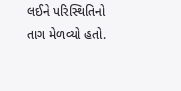લઈને પરિસ્થિતિનો તાગ મેળવ્યો હતો.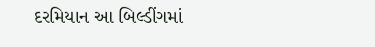દરમિયાન આ બિલ્ડીંગમાં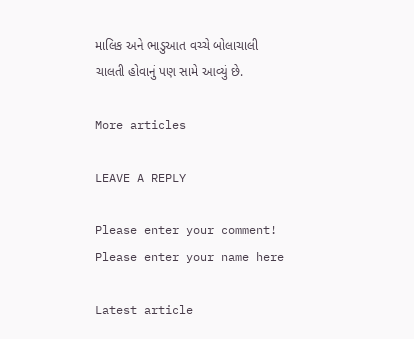માલિક અને ભાડુઆત વચ્ચે બોલાચાલી ચાલતી હોવાનું પણ સામે આવ્યું છે.

More articles

LEAVE A REPLY

Please enter your comment!
Please enter your name here

Latest article